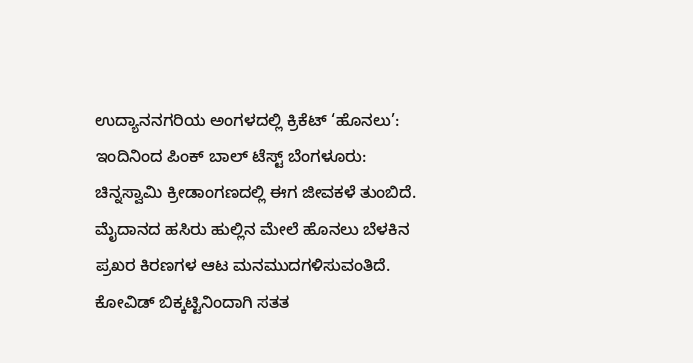ಉದ್ಯಾನನಗರಿಯ ಅಂಗಳದಲ್ಲಿ ಕ್ರಿಕೆಟ್ ‘ಹೊನಲು’: ಇಂದಿನಿಂದ ಪಿಂಕ್‌ ಬಾಲ್ ಟೆಸ್ಟ್ ಬೆಂಗಳೂರು: ಚಿನ್ನಸ್ವಾಮಿ ಕ್ರೀಡಾಂಗಣದಲ್ಲಿ ಈಗ ಜೀವಕಳೆ ತುಂಬಿದೆ. ಮೈದಾನದ ಹಸಿರು ಹುಲ್ಲಿನ ಮೇಲೆ ಹೊನಲು ಬೆಳಕಿನ ಪ್ರಖರ ಕಿರಣಗಳ ಆಟ ಮನಮುದಗಳಿಸುವಂತಿದೆ. ಕೋವಿಡ್ ಬಿಕ್ಕಟ್ಟಿನಿಂದಾಗಿ ಸತತ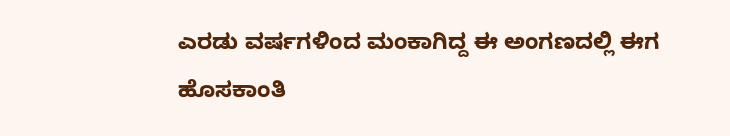ಎರಡು ವರ್ಷಗಳಿಂದ ಮಂಕಾಗಿದ್ದ ಈ ಅಂಗಣದಲ್ಲಿ ಈಗ ಹೊಸಕಾಂತಿ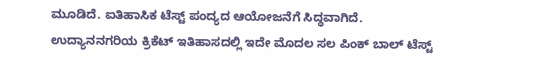ಮೂಡಿದೆ. ಐತಿಹಾಸಿಕ ಟೆಸ್ಟ್ ಪಂದ್ಯದ ಆಯೋಜನೆಗೆ ಸಿದ್ಧವಾಗಿದೆ. ಉದ್ಯಾನನಗರಿಯ ಕ್ರಿಕೆಟ್ ಇತಿಹಾಸದಲ್ಲಿ ಇದೇ ಮೊದಲ ಸಲ ಪಿಂಕ್ ಬಾಲ್ ಟೆಸ್ಟ್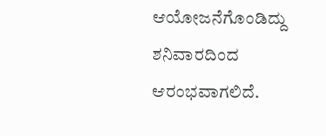ಆಯೋಜನೆಗೊಂಡಿದ್ದು ಶನಿವಾರದಿಂದ ಆರಂಭವಾಗಲಿದೆ.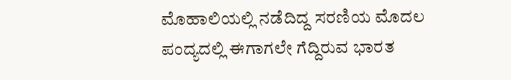ಮೊಹಾಲಿಯಲ್ಲಿ ನಡೆದಿದ್ದ ಸರಣಿಯ ಮೊದಲ ಪಂದ್ಯದಲ್ಲಿ ಈಗಾಗಲೇ ಗೆದ್ದಿರುವ ಭಾರತ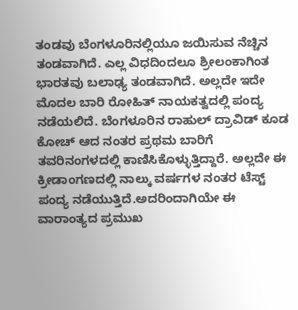ತಂಡವು ಬೆಂಗಳೂರಿನಲ್ಲಿಯೂ ಜಯಿಸುವ ನೆಚ್ಚಿನ ತಂಡವಾಗಿದೆ. ಎಲ್ಲ ವಿಧದಿಂದಲೂ ಶ್ರೀಲಂಕಾಗಿಂತ ಭಾರತವು ಬಲಾಢ್ಯ ತಂಡವಾಗಿದೆ. ಅಲ್ಲದೇ ಇದೇ ಮೊದಲ ಬಾರಿ ರೋಹಿತ್ ನಾಯಕತ್ವದಲ್ಲಿ ಪಂದ್ಯ ನಡೆಯಲಿದೆ. ಬೆಂಗಳೂರಿನ ರಾಹುಲ್ ದ್ರಾವಿಡ್ ಕೂಡ ಕೋಚ್ ಆದ ನಂತರ ಪ್ರಥಮ ಬಾರಿಗೆ ತವರಿನಂಗಳದಲ್ಲಿ ಕಾಣಿಸಿಕೊಳ್ಳುತ್ತಿದ್ದಾರೆ. ಅಲ್ಲದೇ ಈ ಕ್ರೀಡಾಂಗಣದಲ್ಲಿ ನಾಲ್ಕು ವರ್ಷಗಳ ನಂತರ ಟೆಸ್ಟ್ ಪಂದ್ಯ ನಡೆಯುತ್ತಿದೆ.ಅದರಿಂದಾಗಿಯೇ ಈ ವಾರಾಂತ್ಯದ ಪ್ರಮುಖ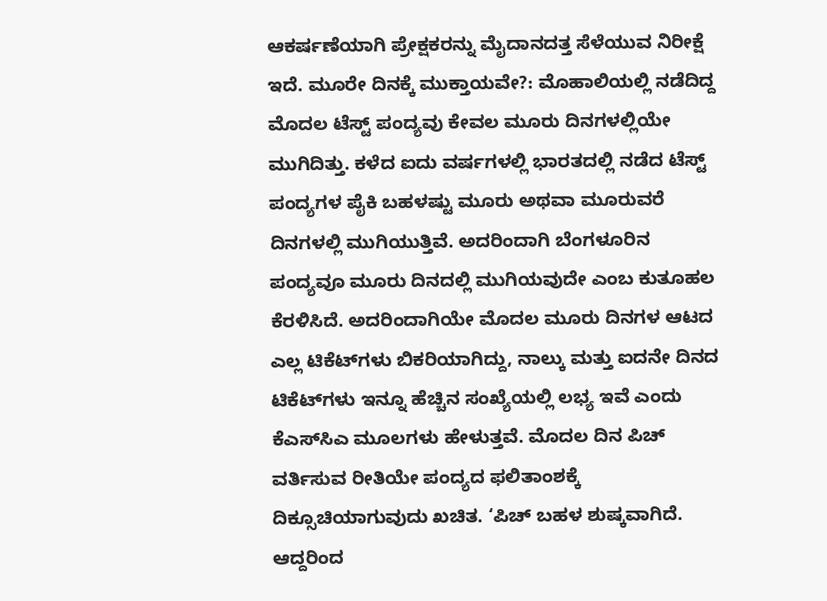ಆಕರ್ಷಣೆಯಾಗಿ ಪ್ರೇಕ್ಷಕರನ್ನು ಮೈದಾನದತ್ತ ಸೆಳೆಯುವ ನಿರೀಕ್ಷೆ ಇದೆ. ಮೂರೇ ದಿನಕ್ಕೆ ಮುಕ್ತಾಯವೇ?: ಮೊಹಾಲಿಯಲ್ಲಿ ನಡೆದಿದ್ದ ಮೊದಲ ಟೆಸ್ಟ್ ಪಂದ್ಯವು ಕೇವಲ ಮೂರು ದಿನಗಳಲ್ಲಿಯೇ ಮುಗಿದಿತ್ತು. ಕಳೆದ ಐದು ವರ್ಷಗಳಲ್ಲಿ ಭಾರತದಲ್ಲಿ ನಡೆದ ಟೆಸ್ಟ್‌ ಪಂದ್ಯಗಳ ಪೈಕಿ ಬಹಳಷ್ಟು ಮೂರು ಅಥವಾ ಮೂರುವರೆ ದಿನಗಳಲ್ಲಿ ಮುಗಿಯುತ್ತಿವೆ. ಅದರಿಂದಾಗಿ ಬೆಂಗಳೂರಿನ ಪಂದ್ಯವೂ ಮೂರು ದಿನದಲ್ಲಿ ಮುಗಿಯವುದೇ ಎಂಬ ಕುತೂಹಲ ಕೆರಳಿಸಿದೆ. ಅದರಿಂದಾಗಿಯೇ ಮೊದಲ ಮೂರು ದಿನಗಳ ಆಟದ ಎಲ್ಲ ಟಿಕೆಟ್‌ಗಳು ಬಿಕರಿಯಾಗಿದ್ದು, ನಾಲ್ಕು ಮತ್ತು ಐದನೇ ದಿನದ ಟಿಕೆಟ್‌ಗಳು ಇನ್ನೂ ಹೆಚ್ಚಿನ ಸಂಖ್ಯೆಯಲ್ಲಿ ಲಭ್ಯ ಇವೆ ಎಂದು ಕೆಎಸ್‌ಸಿಎ ಮೂಲಗಳು ಹೇಳುತ್ತವೆ. ಮೊದಲ ದಿನ ಪಿಚ್‌ ವರ್ತಿಸುವ ರೀತಿಯೇ ಪಂದ್ಯದ ಫಲಿತಾಂಶಕ್ಕೆ ದಿಕ್ಸೂಚಿಯಾಗುವುದು ಖಚಿತ. ‘ಪಿಚ್‌ ಬಹಳ ಶುಷ್ಕವಾಗಿದೆ. ಆದ್ದರಿಂದ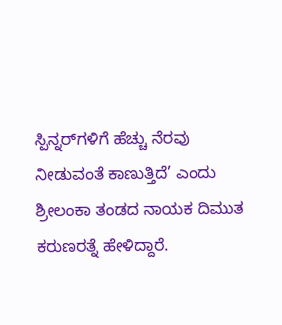ಸ್ಪಿನ್ನರ್‌ಗಳಿಗೆ ಹೆಚ್ಚು ನೆರವು ನೀಡುವಂತೆ ಕಾಣುತ್ತಿದೆ’ ಎಂದು ಶ್ರೀಲಂಕಾ ತಂಡದ ನಾಯಕ ದಿಮುತ ಕರುಣರತ್ನೆ ಹೇಳಿದ್ದಾರೆ.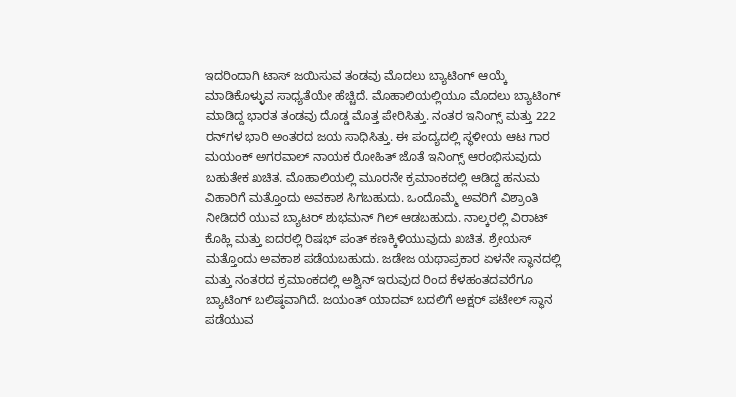ಇದರಿಂದಾಗಿ ಟಾಸ್ ಜಯಿಸುವ ತಂಡವು ಮೊದಲು ಬ್ಯಾಟಿಂಗ್ ಆಯ್ಕೆ ಮಾಡಿಕೊಳ್ಳುವ ಸಾಧ್ಯತೆಯೇ ಹೆಚ್ಚಿದೆ. ಮೊಹಾಲಿಯಲ್ಲಿಯೂ ಮೊದಲು ಬ್ಯಾಟಿಂಗ್ ಮಾಡಿದ್ದ ಭಾರತ ತಂಡವು ದೊಡ್ಡ ಮೊತ್ತ ಪೇರಿಸಿತ್ತು. ನಂತರ ಇನಿಂಗ್ಸ್ ಮತ್ತು 222 ರನ್‌ಗಳ ಭಾರಿ ಅಂತರದ ಜಯ ಸಾಧಿಸಿತ್ತು. ಈ ಪಂದ್ಯದಲ್ಲಿ ಸ್ಥಳೀಯ ಆಟ ಗಾರ ಮಯಂಕ್ ಅಗರವಾಲ್ ನಾಯಕ ರೋಹಿತ್ ಜೊತೆ ಇನಿಂಗ್ಸ್ ಆರಂಭಿಸುವುದು ಬಹುತೇಕ ಖಚಿತ. ಮೊಹಾಲಿಯಲ್ಲಿ ಮೂರನೇ ಕ್ರಮಾಂಕದಲ್ಲಿ ಆಡಿದ್ದ ಹನುಮ ವಿಹಾರಿಗೆ ಮತ್ತೊಂದು ಅವಕಾಶ ಸಿಗಬಹುದು. ಒಂದೊಮ್ಮೆ ಅವರಿಗೆ ವಿಶ್ರಾಂತಿ ನೀಡಿದರೆ ಯುವ ಬ್ಯಾಟರ್ ಶುಭಮನ್ ಗಿಲ್ ಆಡಬಹುದು. ನಾಲ್ಕರಲ್ಲಿ ವಿರಾಟ್ ಕೊಹ್ಲಿ ಮತ್ತು ಐದರಲ್ಲಿ ರಿಷಭ್ ಪಂತ್ ಕಣಕ್ಕಿಳಿಯುವುದು ಖಚಿತ. ಶ್ರೇಯಸ್ ಮತ್ತೊಂದು ಅವಕಾಶ ಪಡೆಯಬಹುದು. ಜಡೇಜ ಯಥಾಪ್ರಕಾರ ಏಳನೇ ಸ್ಥಾನದಲ್ಲಿ ಮತ್ತು ನಂತರದ ಕ್ರಮಾಂಕದಲ್ಲಿ ಅಶ್ವಿನ್ ಇರುವುದ ರಿಂದ ಕೆಳಹಂತದವರೆಗೂ ಬ್ಯಾಟಿಂಗ್ ಬಲಿಷ್ಠವಾಗಿದೆ. ಜಯಂತ್ ಯಾದವ್ ಬದಲಿಗೆ ಅಕ್ಷರ್ ಪಟೇಲ್ ಸ್ಥಾನ ಪಡೆಯುವ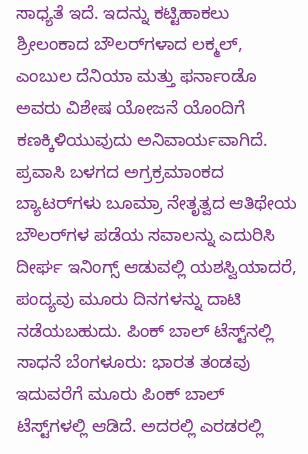ಸಾಧ್ಯತೆ ಇದೆ. ಇದನ್ನು ಕಟ್ಟಿಹಾಕಲು ಶ್ರೀಲಂಕಾದ ಬೌಲರ್‌ಗಳಾದ ಲಕ್ಮಲ್, ಎಂಬುಲ ದೆನಿಯಾ ಮತ್ತು ಫರ್ನಾಂಡೊ ಅವರು ವಿಶೇಷ ಯೋಜನೆ ಯೊಂದಿಗೆ ಕಣಕ್ಕಿಳಿಯುವುದು ಅನಿವಾರ್ಯವಾಗಿದೆ. ಪ್ರವಾಸಿ ಬಳಗದ ಅಗ್ರಕ್ರಮಾಂಕದ ಬ್ಯಾಟರ್‌ಗಳು ಬೂಮ್ರಾ ನೇತೃತ್ವದ ಆತಿಥೇಯ ಬೌಲರ್‌ಗಳ ಪಡೆಯ ಸವಾಲನ್ನು ಎದುರಿಸಿ ದೀರ್ಘ ಇನಿಂಗ್ಸ್ ಆಡುವಲ್ಲಿ ಯಶಸ್ವಿಯಾದರೆ, ಪಂದ್ಯವು ಮೂರು ದಿನಗಳನ್ನು ದಾಟಿ ನಡೆಯಬಹುದು. ಪಿಂಕ್‌ ಬಾಲ್ ಟೆಸ್ಟ್‌ನಲ್ಲಿ ಸಾಧನೆ ಬೆಂಗಳೂರು: ಭಾರತ ತಂಡವು ಇದುವರೆಗೆ ಮೂರು ಪಿಂಕ್ ಬಾಲ್ ಟೆಸ್ಟ್‌ಗಳಲ್ಲಿ ಆಡಿದೆ. ಅದರಲ್ಲಿ ಎರಡರಲ್ಲಿ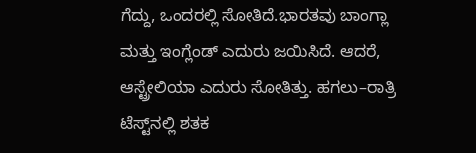ಗೆದ್ದು, ಒಂದರಲ್ಲಿ ಸೋತಿದೆ.ಭಾರತವು ಬಾಂಗ್ಲಾ ಮತ್ತು ಇಂಗ್ಲೆಂಡ್ ಎದುರು ಜಯಿಸಿದೆ. ಆದರೆ, ಆಸ್ಟ್ರೇಲಿಯಾ ಎದುರು ಸೋತಿತ್ತು. ಹಗಲು–ರಾತ್ರಿ ಟೆಸ್ಟ್‌ನಲ್ಲಿ ಶತಕ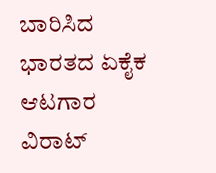ಬಾರಿಸಿದ ಭಾರತದ ಏಕೈಕ ಆಟಗಾರ ವಿರಾಟ್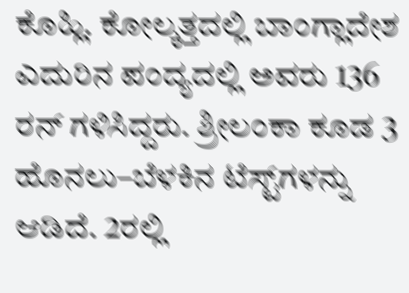ಕೊಹ್ಲಿ. ಕೋಲ್ಕತ್ತದಲ್ಲಿ ಬಾಂಗ್ಲಾದೇಶ ಎದುರಿನ ಪಂದ್ಯದಲ್ಲಿ ಅವರು 136 ರನ್ ಗಳಿಸಿದ್ದರು. ಶ್ರೀಲಂಕಾ ಕೂಡ 3 ಹೊನಲು–ಬೆಳಕಿನ ಟೆಸ್ಟ್‌ಗಳನ್ನು ಆಡಿದೆ. 2ರಲ್ಲಿ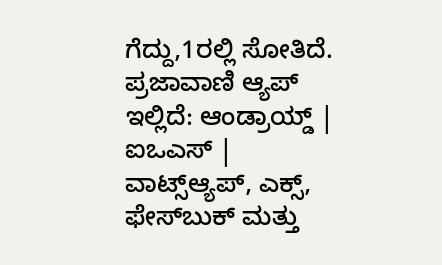ಗೆದ್ದು,1ರಲ್ಲಿ ಸೋತಿದೆ. ಪ್ರಜಾವಾಣಿ ಆ್ಯಪ್ ಇಲ್ಲಿದೆ: ಆಂಡ್ರಾಯ್ಡ್ | ಐಒಎಸ್ | ವಾಟ್ಸ್ಆ್ಯಪ್, ಎಕ್ಸ್, ಫೇಸ್‌ಬುಕ್ ಮತ್ತು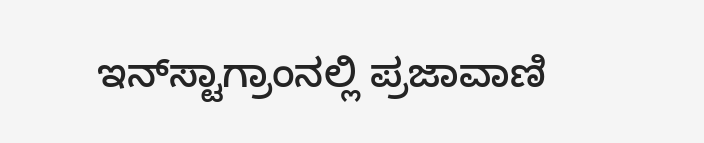ಇನ್‌ಸ್ಟಾಗ್ರಾಂನಲ್ಲಿ ಪ್ರಜಾವಾಣಿ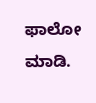ಫಾಲೋ ಮಾಡಿ.